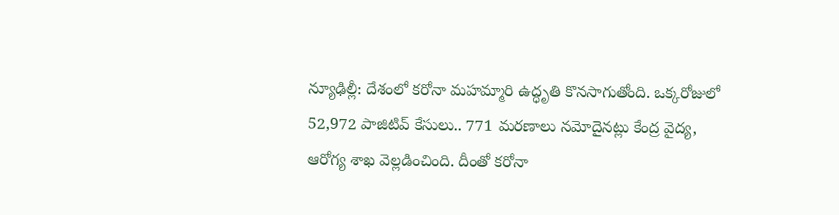న్యూఢిల్లీ: దేశంలో కరోనా మహమ్మారి ఉద్ధృతి కొనసాగుతోంది. ఒక్కరోజులో 52,972 పాజిటివ్ కేసులు.. 771 మరణాలు నమోదైనట్లు కేంద్ర వైద్య, ఆరోగ్య శాఖ వెల్లడించింది. దీంతో కరోనా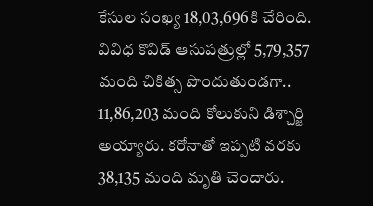కేసుల సంఖ్య 18,03,696కి చేరింది. వివిధ కొవిడ్ ఆసుపత్రుల్లో 5,79,357 మంది చికిత్స పొందుతుండగా.. 11,86,203 మంది కోలుకుని డిశ్చార్జి అయ్యారు. కరోనాతో ఇప్పటి వరకు 38,135 మంది మృతి చెందారు.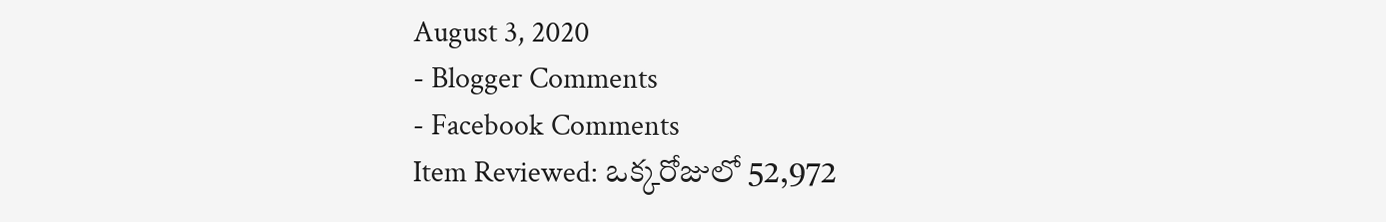August 3, 2020
- Blogger Comments
- Facebook Comments
Item Reviewed: ఒక్కరోజులో 52,972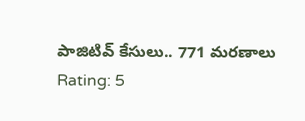పాజిటివ్ కేసులు.. 771 మరణాలు
Rating: 5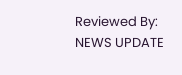Reviewed By: NEWS UPDATE